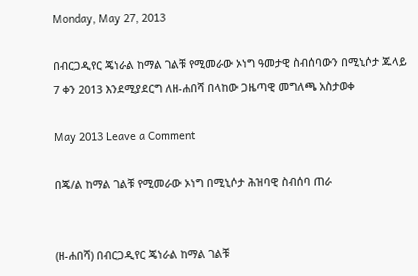Monday, May 27, 2013

በብርጋዲየር ጄነራል ከማል ገልቹ የሚመራው ኦነግ ዓመታዊ ስብሰባውን በሚኒሶታ ጁላይ 7 ቀን 2013 እንደሚያደርግ ለዘ-ሐበሻ በላከው ጋዜጣዊ መግለጫ አስታወቀ

May 2013 Leave a Comment

በጄ/ል ከማል ገልቹ የሚመራው ኦነግ በሚኒሶታ ሕዝባዊ ስብሰባ ጠራ


(ዘ-ሐበሻ) በብርጋዲየር ጄነራል ከማል ገልቹ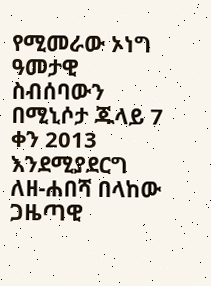የሚመራው ኦነግ ዓመታዊ ስብሰባውን በሚኒሶታ ጁላይ 7 ቀን 2013 እንደሚያደርግ ለዘ-ሐበሻ በላከው ጋዜጣዊ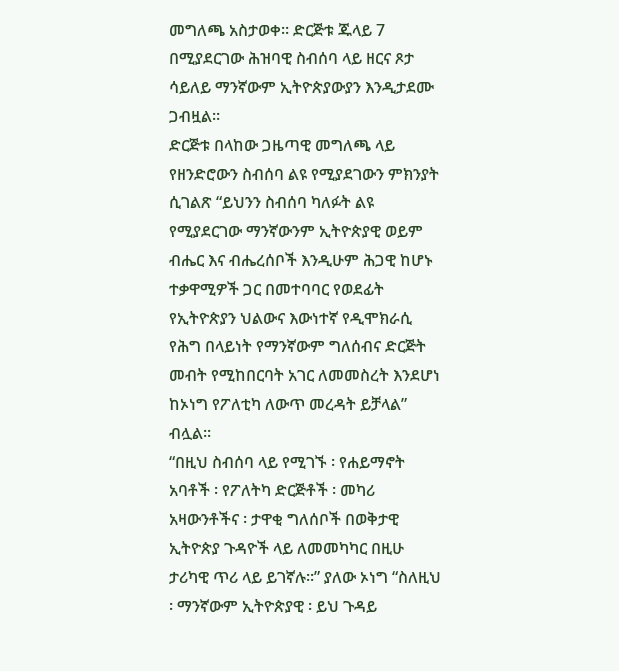መግለጫ አስታወቀ። ድርጅቱ ጁላይ 7 በሚያደርገው ሕዝባዊ ስብሰባ ላይ ዘርና ጾታ ሳይለይ ማንኛውም ኢትዮጵያውያን እንዲታደሙ ጋብዟል።
ድርጅቱ በላከው ጋዜጣዊ መግለጫ ላይ የዘንድሮውን ስብሰባ ልዩ የሚያደገውን ምክንያት ሲገልጽ “ይህንን ስብሰባ ካለፉት ልዩ የሚያደርገው ማንኛውንም ኢትዮጵያዊ ወይም ብሔር እና ብሔረሰቦች እንዲሁም ሕጋዊ ከሆኑ ተቃዋሚዎች ጋር በመተባባር የወደፊት የኢትዮጵያን ህልውና እውነተኛ የዲሞክራሲ የሕግ በላይነት የማንኛውም ግለሰብና ድርጅት መብት የሚከበርባት አገር ለመመስረት እንደሆነ ከኦነግ የፖለቲካ ለውጥ መረዳት ይቻላል” ብሏል።
“በዚህ ስብሰባ ላይ የሚገኙ ፡ የሐይማኖት አባቶች ፡ የፖለትካ ድርጅቶች ፡ መካሪ አዛውንቶችና ፡ ታዋቂ ግለሰቦች በወቅታዊ ኢትዮጵያ ጉዳዮች ላይ ለመመካካር በዚሁ ታሪካዊ ጥሪ ላይ ይገኛሉ፡፡” ያለው ኦነግ “ስለዚህ ፡ ማንኛውም ኢትዮጵያዊ ፡ ይህ ጉዳይ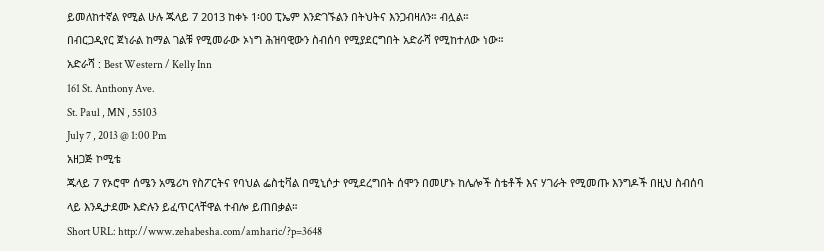ይመለከተኛል የሚል ሁሉ ጁላይ 7 2013 ከቀኑ 1፡00 ፒኤም እንድገኙልን በትህትና እንጋብዛለን። ብሏል።
በብርጋዲየር ጀነራል ከማል ገልቹ የሚመራው ኦነግ ሕዝባዊውን ስብሰባ የሚያደርግበት አድራሻ የሚከተለው ነው።
አድራሻ : Best Western / Kelly Inn
161 St. Anthony Ave.
St. Paul , MN , 55103
July 7 , 2013 @ 1:00 Pm
አዘጋጅ ኮሚቴ
ጁላይ 7 የኦሮሞ ሰሜን አሜሪካ የስፖርትና የባህል ፌስቲቫል በሚኒሶታ የሚደረግበት ሰሞን በመሆኑ ከሌሎች ስቴቶች እና ሃገራት የሚመጡ እንግዶች በዚህ ስብሰባ ላይ እንዲታደሙ እድሉን ይፈጥርላቸዋል ተብሎ ይጠበቃል።
Short URL: http://www.zehabesha.com/amharic/?p=3648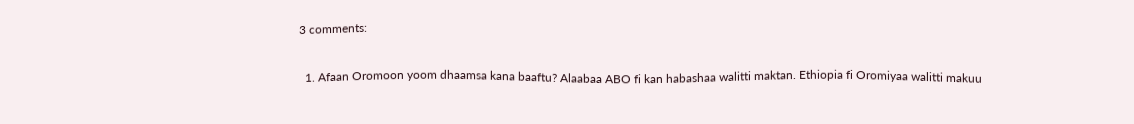3 comments:

  1. Afaan Oromoon yoom dhaamsa kana baaftu? Alaabaa ABO fi kan habashaa walitti maktan. Ethiopia fi Oromiyaa walitti makuu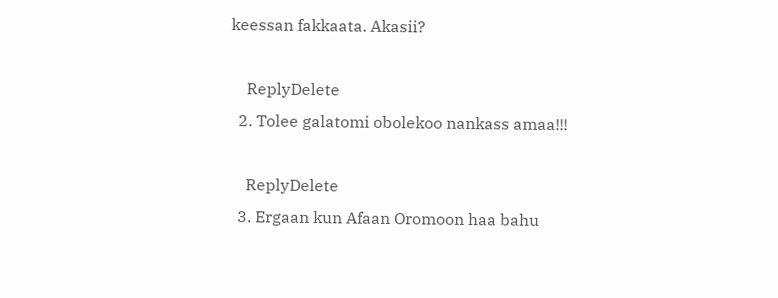keessan fakkaata. Akasii?

    ReplyDelete
  2. Tolee galatomi obolekoo nankass amaa!!!

    ReplyDelete
  3. Ergaan kun Afaan Oromoon haa bahu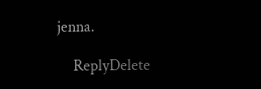jenna.

    ReplyDelete